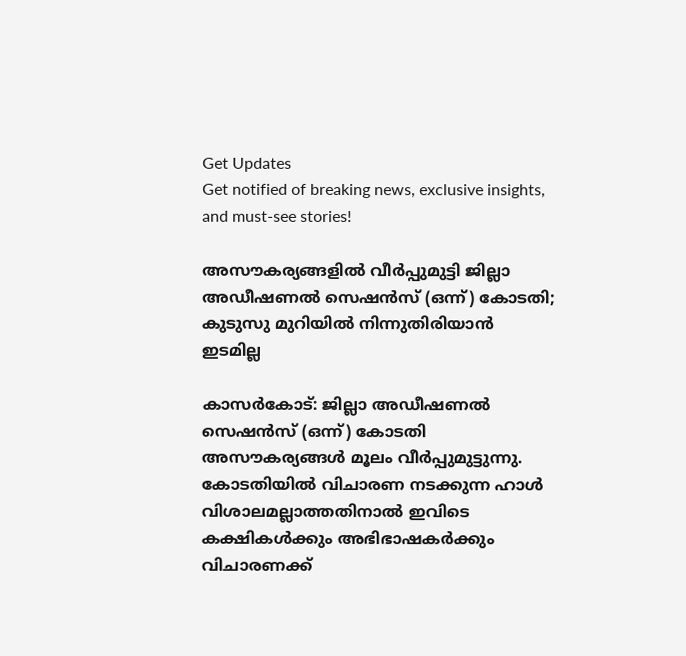Get Updates
Get notified of breaking news, exclusive insights, and must-see stories!

അസൗകര്യങ്ങളില്‍ വീര്‍പ്പുമുട്ടി ജില്ലാ അഡീഷണല്‍ സെഷന്‍സ് (ഒന്ന്) കോടതി; കുടുസു മുറിയില്‍ നിന്നുതിരിയാന്‍ ഇടമില്ല

കാസര്‍കോട്: ജില്ലാ അഡീഷണല്‍ സെഷന്‍സ് (ഒന്ന്) കോടതി അസൗകര്യങ്ങള്‍ മൂലം വീര്‍പ്പുമുട്ടുന്നു. കോടതിയില്‍ വിചാരണ നടക്കുന്ന ഹാള്‍ വിശാലമല്ലാത്തതിനാല്‍ ഇവിടെ കക്ഷികള്‍ക്കും അഭിഭാഷകര്‍ക്കും വിചാരണക്ക്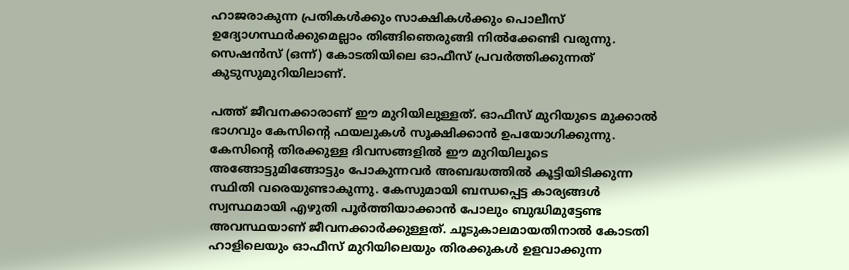ഹാജരാകുന്ന പ്രതികള്‍ക്കും സാക്ഷികള്‍ക്കും പൊലീസ് ഉദ്യോഗസ്ഥര്‍ക്കുമെല്ലാം തിങ്ങിഞെരുങ്ങി നില്‍ക്കേണ്ടി വരുന്നു. സെഷന്‍സ് (ഒന്ന്) കോടതിയിലെ ഓഫീസ് പ്രവര്‍ത്തിക്കുന്നത് കുടുസുമുറിയിലാണ്.

പത്ത് ജീവനക്കാരാണ് ഈ മുറിയിലുള്ളത്. ഓഫീസ് മുറിയുടെ മുക്കാല്‍ ഭാഗവും കേസിന്റെ ഫയലുകള്‍ സൂക്ഷിക്കാന്‍ ഉപയോഗിക്കുന്നു. കേസിന്റെ തിരക്കുള്ള ദിവസങ്ങളില്‍ ഈ മുറിയിലൂടെ അങ്ങോട്ടുമിങ്ങോട്ടും പോകുന്നവര്‍ അബദ്ധത്തില്‍ കൂട്ടിയിടിക്കുന്ന സ്ഥിതി വരെയുണ്ടാകുന്നു. കേസുമായി ബന്ധപ്പെട്ട കാര്യങ്ങള്‍ സ്വസ്ഥമായി എഴുതി പൂര്‍ത്തിയാക്കാന്‍ പോലും ബുദ്ധിമുട്ടേണ്ട അവസ്ഥയാണ് ജീവനക്കാര്‍ക്കുള്ളത്. ചൂടുകാലമായതിനാല്‍ കോടതി ഹാളിലെയും ഓഫീസ് മുറിയിലെയും തിരക്കുകള്‍ ഉളവാക്കുന്ന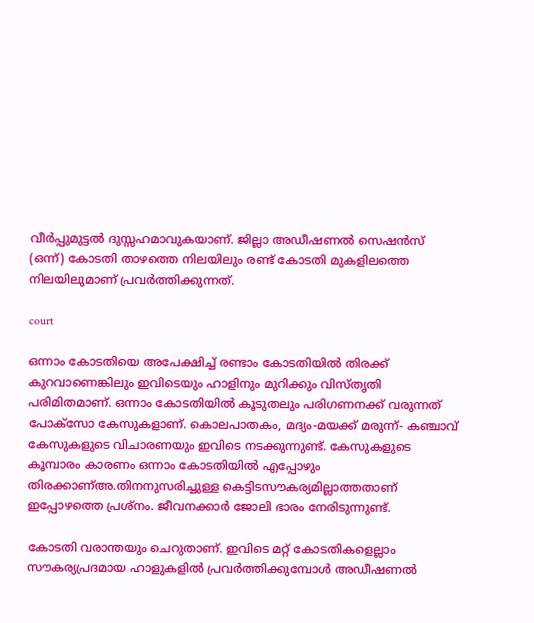വീര്‍പ്പുമുട്ടല്‍ ദുസ്സഹമാവുകയാണ്. ജില്ലാ അഡീഷണല്‍ സെഷന്‍സ് (ഒന്ന്) കോടതി താഴത്തെ നിലയിലും രണ്ട് കോടതി മുകളിലത്തെ നിലയിലുമാണ് പ്രവര്‍ത്തിക്കുന്നത്.

court

ഒന്നാം കോടതിയെ അപേക്ഷിച്ച് രണ്ടാം കോടതിയില്‍ തിരക്ക് കുറവാണെങ്കിലും ഇവിടെയും ഹാളിനും മുറിക്കും വിസ്തൃതി പരിമിതമാണ്. ഒന്നാം കോടതിയില്‍ കൂടുതലും പരിഗണനക്ക് വരുന്നത് പോക്‌സോ കേസുകളാണ്. കൊലപാതകം, മദ്യം-മയക്ക് മരുന്ന്- കഞ്ചാവ് കേസുകളുടെ വിചാരണയും ഇവിടെ നടക്കുന്നുണ്ട്. കേസുകളുടെ കൂമ്പാരം കാരണം ഒന്നാം കോടതിയില്‍ എപ്പോഴും തിരക്കാണ്അ.തിനനുസരിച്ചുള്ള കെട്ടിടസൗകര്യമില്ലാത്തതാണ് ഇപ്പോഴത്തെ പ്രശ്‌നം. ജീവനക്കാര്‍ ജോലി ഭാരം നേരിടുന്നുണ്ട്.

കോടതി വരാന്തയും ചെറുതാണ്. ഇവിടെ മറ്റ് കോടതികളെല്ലാം സൗകര്യപ്രദമായ ഹാളുകളില്‍ പ്രവര്‍ത്തിക്കുമ്പോള്‍ അഡീഷണല്‍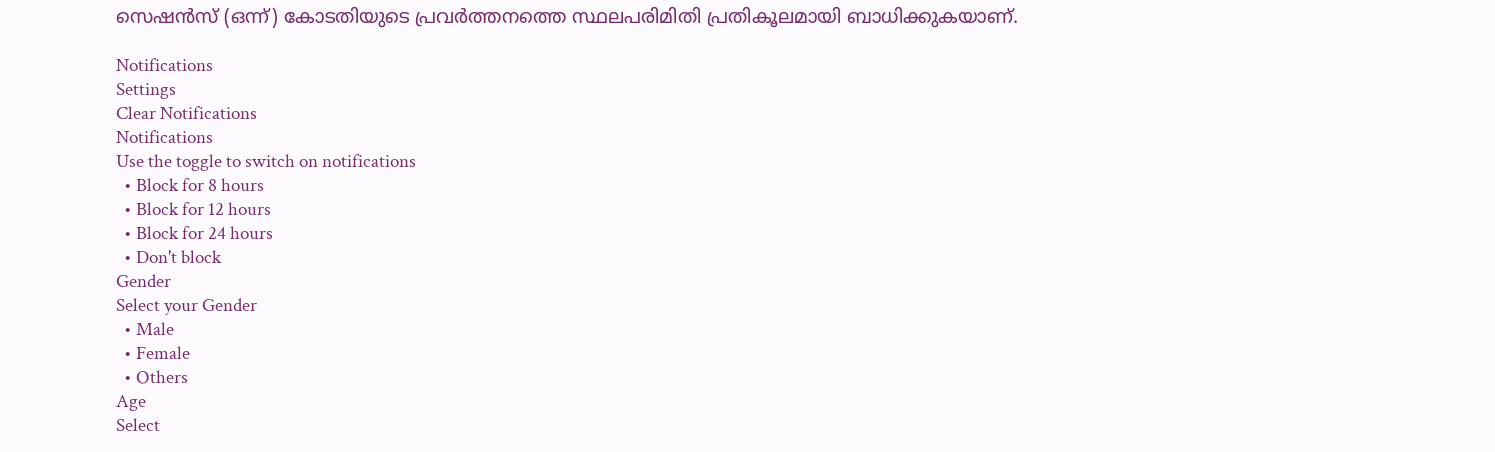സെഷന്‍സ് (ഒന്ന്) കോടതിയുടെ പ്രവര്‍ത്തനത്തെ സ്ഥലപരിമിതി പ്രതികൂലമായി ബാധിക്കുകയാണ്.

Notifications
Settings
Clear Notifications
Notifications
Use the toggle to switch on notifications
  • Block for 8 hours
  • Block for 12 hours
  • Block for 24 hours
  • Don't block
Gender
Select your Gender
  • Male
  • Female
  • Others
Age
Select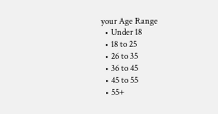your Age Range
  • Under 18
  • 18 to 25
  • 26 to 35
  • 36 to 45
  • 45 to 55
  • 55+